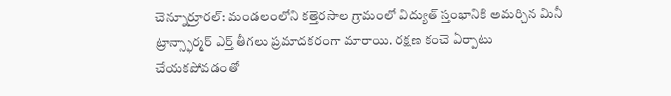చెన్నూర్రూరల్: మండలంలోని కత్తెరసాల గ్రామంలో విద్యుత్ స్తంభానికి అమర్చిన మినీ ట్రాన్స్ఫార్మర్ ఎర్త్ తీగలు ప్రమాదకరంగా మారాయి. రక్షణ కంచె ఏర్పాటు చేయకపోవడంతో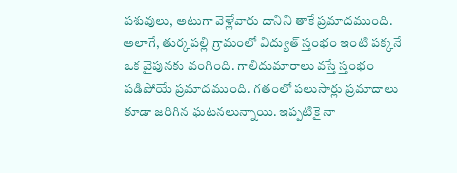పశువులు, అటుగా వెళ్లేవారు దానిని తాకే ప్రమాదముంది. అలాగే, తుర్కపల్లి గ్రామంలో విద్యుత్ స్తంభం ఇంటి పక్కనే ఒక వైపునకు వంగింది. గాలిదుమారాలు వస్తే స్తంభం పడిపోయే ప్రమాదముంది. గతంలో పలుసార్లు ప్రమాదాలు కూడా జరిగిన ఘటనలున్నాయి. ఇప్పటికై నా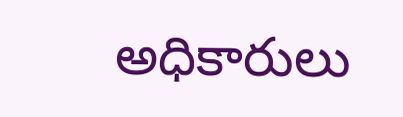అధికారులు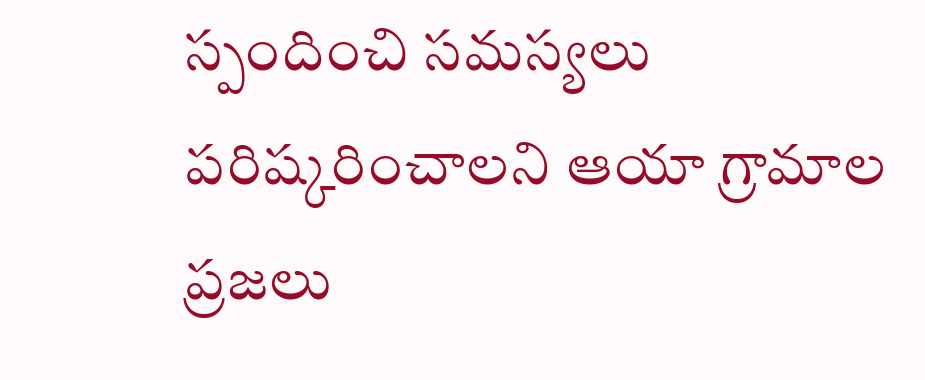స్పందించి సమస్యలు పరిష్కరించాలని ఆయా గ్రామాల ప్రజలు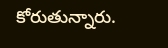కోరుతున్నారు.